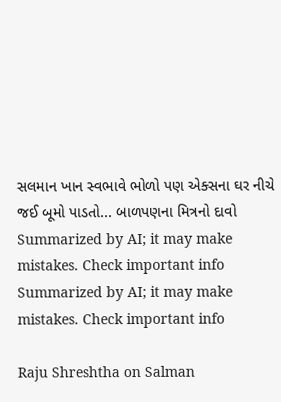સલમાન ખાન સ્વભાવે ભોળો પણ એક્સના ઘર નીચે જઈ બૂમો પાડતો... બાળપણના મિત્રનો દાવો
Summarized by AI; it may make mistakes. Check important info
Summarized by AI; it may make mistakes. Check important info

Raju Shreshtha on Salman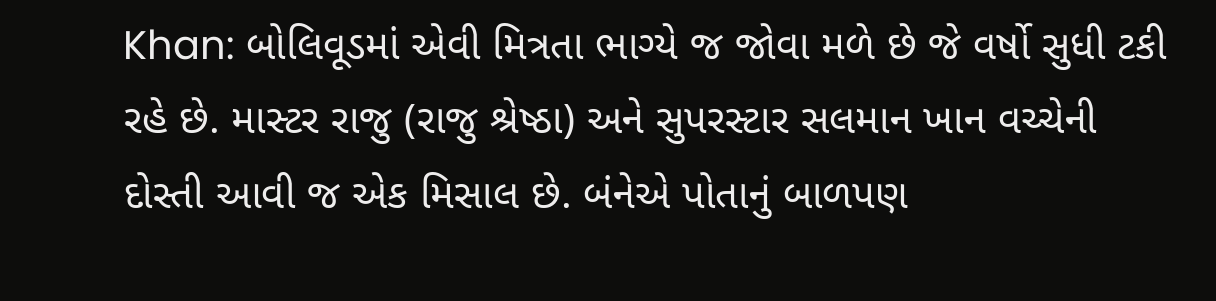Khan: બોલિવૂડમાં એવી મિત્રતા ભાગ્યે જ જોવા મળે છે જે વર્ષો સુધી ટકી રહે છે. માસ્ટર રાજુ (રાજુ શ્રેષ્ઠા) અને સુપરસ્ટાર સલમાન ખાન વચ્ચેની દોસ્તી આવી જ એક મિસાલ છે. બંનેએ પોતાનું બાળપણ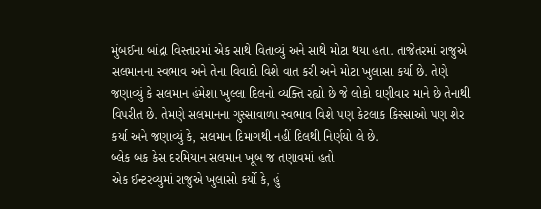મુંબઈના બાંદ્રા વિસ્તારમાં એક સાથે વિતાવ્યું અને સાથે મોટા થયા હતા. તાજેતરમાં રાજુએ સલમાનના સ્વભાવ અને તેના વિવાદો વિશે વાત કરી અને મોટા ખુલાસા કર્યા છે. તેણે જણાવ્યું કે સલમાન હંમેશા ખુલ્લા દિલનો વ્યક્તિ રહ્યો છે જે લોકો ઘણીવાર માને છે તેનાથી વિપરીત છે. તેમણે સલમાનના ગુસ્સાવાળા સ્વભાવ વિશે પણ કેટલાક કિસ્સાઓ પણ શેર કર્યા અને જણાવ્યું કે, સલમાન દિમાગથી નહીં દિલથી નિર્ણયો લે છે.
બ્લેક બક કેસ દરમિયાન સલમાન ખૂબ જ તણાવમાં હતો
એક ઈન્ટરવ્યુમાં રાજુએ ખુલાસો કર્યો કે, હું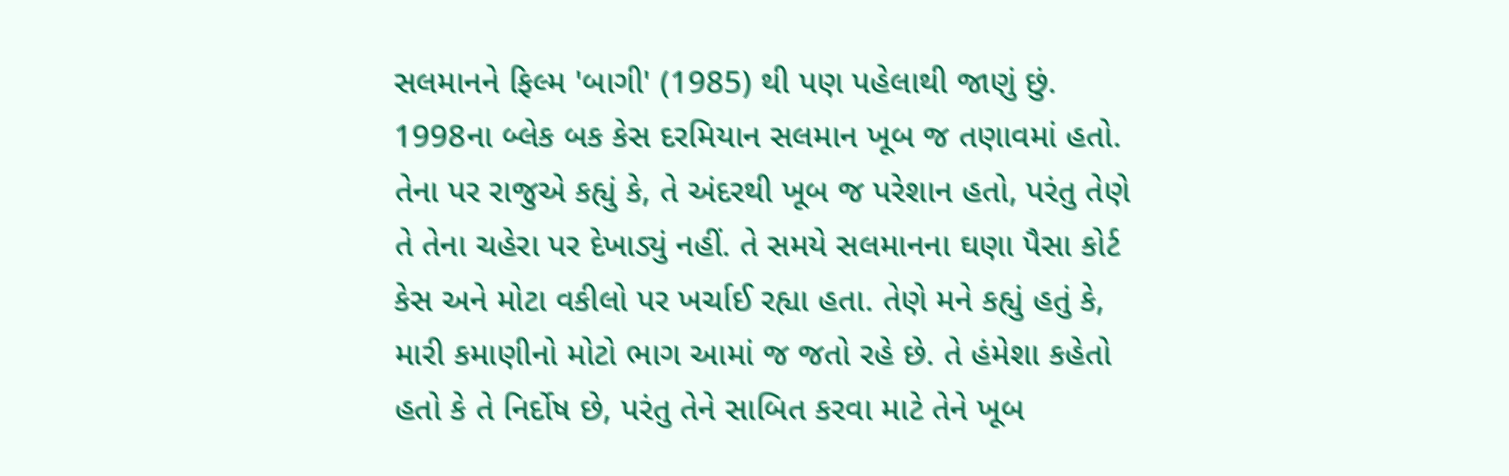સલમાનને ફિલ્મ 'બાગી' (1985) થી પણ પહેલાથી જાણું છું. 1998ના બ્લેક બક કેસ દરમિયાન સલમાન ખૂબ જ તણાવમાં હતો. તેના પર રાજુએ કહ્યું કે, તે અંદરથી ખૂબ જ પરેશાન હતો, પરંતુ તેણે તે તેના ચહેરા પર દેખાડ્યું નહીં. તે સમયે સલમાનના ઘણા પૈસા કોર્ટ કેસ અને મોટા વકીલો પર ખર્ચાઈ રહ્યા હતા. તેણે મને કહ્યું હતું કે, મારી કમાણીનો મોટો ભાગ આમાં જ જતો રહે છે. તે હંમેશા કહેતો હતો કે તે નિર્દોષ છે, પરંતુ તેને સાબિત કરવા માટે તેને ખૂબ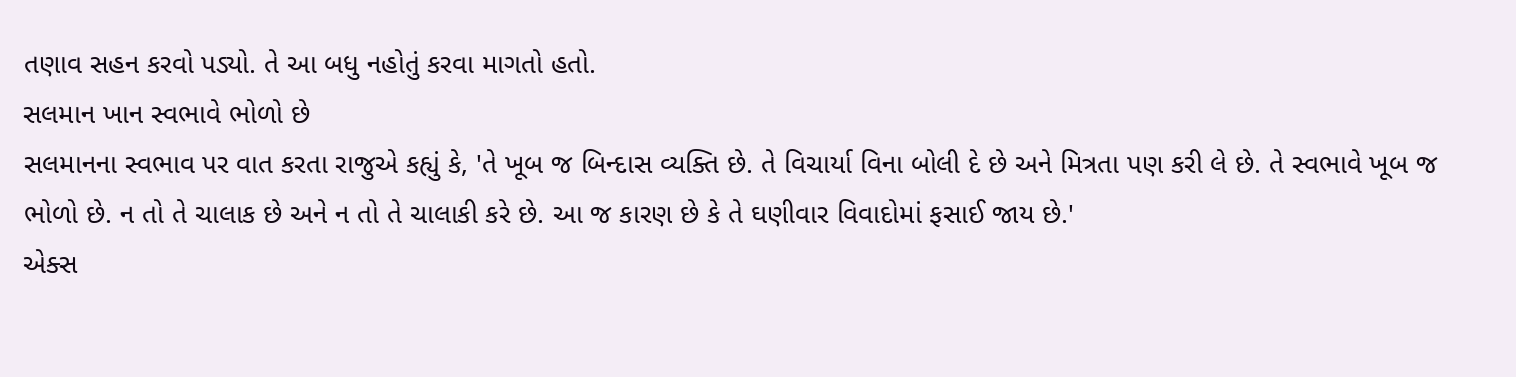તણાવ સહન કરવો પડ્યો. તે આ બધુ નહોતું કરવા માગતો હતો.
સલમાન ખાન સ્વભાવે ભોળો છે
સલમાનના સ્વભાવ પર વાત કરતા રાજુએ કહ્યું કે, 'તે ખૂબ જ બિન્દાસ વ્યક્તિ છે. તે વિચાર્યા વિના બોલી દે છે અને મિત્રતા પણ કરી લે છે. તે સ્વભાવે ખૂબ જ ભોળો છે. ન તો તે ચાલાક છે અને ન તો તે ચાલાકી કરે છે. આ જ કારણ છે કે તે ઘણીવાર વિવાદોમાં ફસાઈ જાય છે.'
એક્સ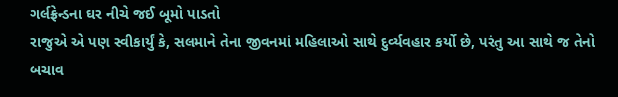ગર્લફ્રેન્ડના ઘર નીચે જઈ બૂમો પાડતો
રાજુએ એ પણ સ્વીકાર્યું કે, સલમાને તેના જીવનમાં મહિલાઓ સાથે દુર્વ્યવહાર કર્યો છે, પરંતુ આ સાથે જ તેનો બચાવ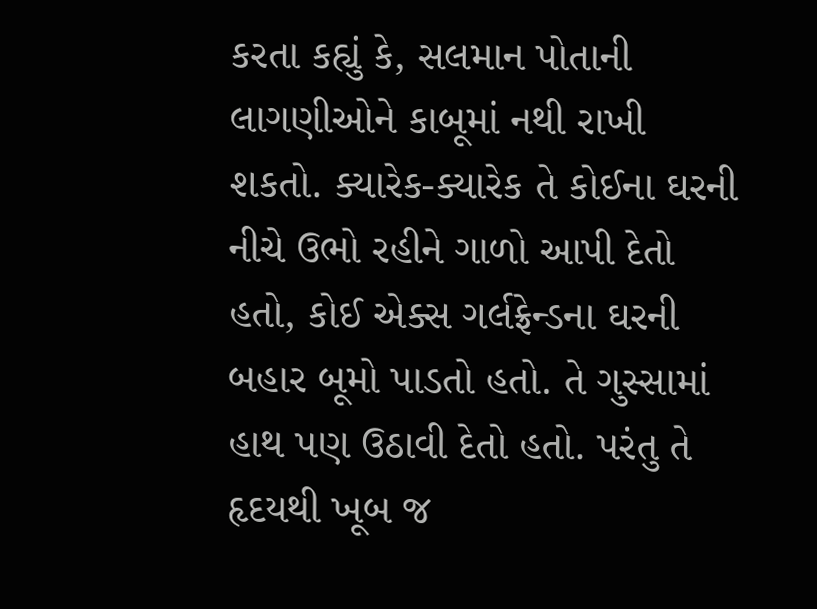કરતા કહ્યું કે, સલમાન પોતાની લાગણીઓને કાબૂમાં નથી રાખી શકતો. ક્યારેક-ક્યારેક તે કોઈના ઘરની નીચે ઉભો રહીને ગાળો આપી દેતો હતો, કોઈ એક્સ ગર્લફ્રેન્ડના ઘરની બહાર બૂમો પાડતો હતો. તે ગુસ્સામાં હાથ પણ ઉઠાવી દેતો હતો. પરંતુ તે હૃદયથી ખૂબ જ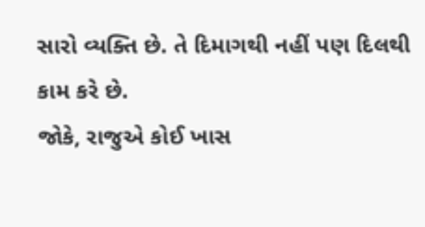સારો વ્યક્તિ છે. તે દિમાગથી નહીં પણ દિલથી કામ કરે છે.
જોકે, રાજુએ કોઈ ખાસ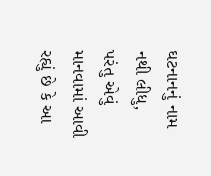ઘટનાનનું નામ નથી લીધુ, પરંતુ એવું માનવામાં આવી રહ્યું છે કે આ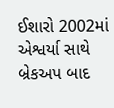ઈશારો 2002માં એશ્વર્યા સાથે બ્રેકઅપ બાદ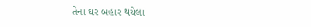તેના ઘર બહાર થયેલા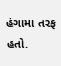હંગામા તરફ હતો.